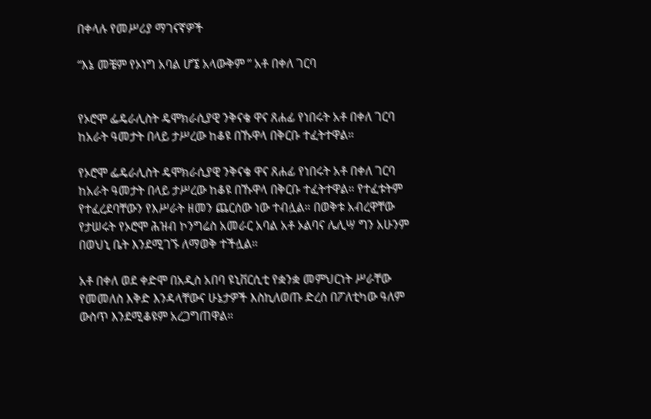በቀላሉ የመሥሪያ ማገናኛዎች

“እኔ መቼም የኦነግ አባል ሆኜ አላውቅም ” አቶ በቀለ ገርባ


የኦሮሞ ፌዴራሊስት ዴሞክራሲያዊ ንቅናቄ ዋና ጸሐፊ የነበሩት አቶ በቀለ ገርባ ከአራት ዓመታት በላይ ታሥረው ከቆዩ በኹዋላ በቅርቡ ተፈትተዋል።

የኦሮሞ ፌዴራሊስት ዴሞክራሲያዊ ንቅናቄ ዋና ጸሐፊ የነበሩት አቶ በቀለ ገርባ ከአራት ዓመታት በላይ ታሥረው ከቆዩ በኹዋላ በቅርቡ ተፈትተዋል። የተፈቱትም የተፈረደባቸውን የእሥራት ዘመን ጨርሰው ነው ተብሏል። በወቅቱ አብረዋቸው የታሠሩት የኦሮሞ ሕዝብ ኮንግሬስ አመራር አባል አቶ ኦልባና ሌሊሣ ግን አሁንም በወህኒ ቤት እንደሚገኙ ለማወቅ ተችሏል።

አቶ በቀለ ወደ ቀድሞ በአዲስ አበባ ዩኒቨርሲቲ የቋንቋ መምህርነት ሥራቸው የመመለስ እቅድ እንዳላቸውና ሁኔታዎች እስኪለወጡ ድረስ በፖለቲካው ዓለም ውስጥ እንደሚቆዩም አረጋግጠዋል።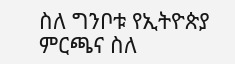ስለ ግንቦቱ የኢትዮጵያ ምርጫና ስለ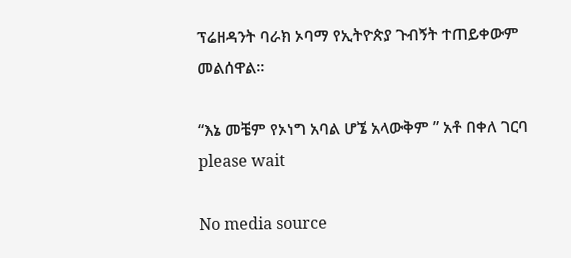ፕሬዘዳንት ባራክ ኦባማ የኢትዮጵያ ጉብኝት ተጠይቀውም መልሰዋል።

“እኔ መቼም የኦነግ አባል ሆኜ አላውቅም ” አቶ በቀለ ገርባ
please wait

No media source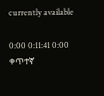currently available

0:00 0:11:41 0:00
ቀጥተኛ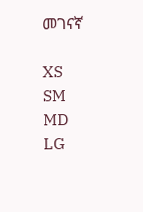መገናኛ

XS
SM
MD
LG